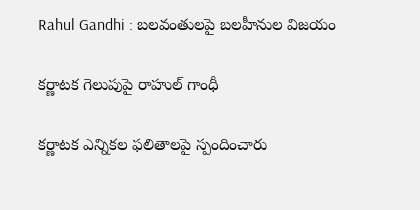Rahul Gandhi : బ‌ల‌వంతుల‌పై బ‌ల‌హీనుల‌ విజ‌యం

క‌ర్ణాట‌క గెలుపుపై రాహుల్ గాంధీ

క‌ర్ణాట‌క ఎన్నిక‌ల ఫ‌లితాల‌పై స్పందించారు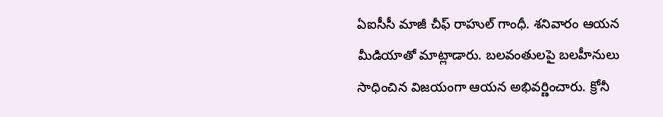ఏఐసీసీ మాజీ చీఫ్ రాహుల్ గాంధీ. శ‌నివారం ఆయ‌న మీడియాతో మాట్లాడారు. బ‌ల‌వంతుల‌పై బ‌ల‌హీనులు సాధించిన విజ‌యంగా ఆయ‌న అభివ‌ర్ణించారు. క్రోనీ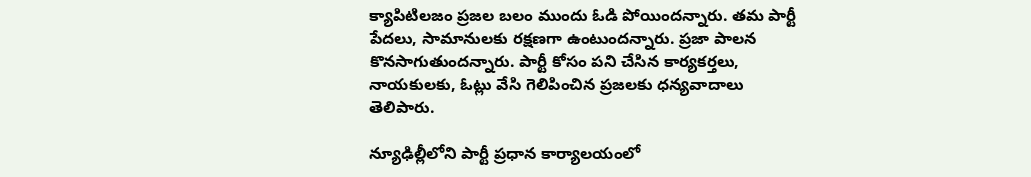క్యాపిటిల‌జం ప్ర‌జ‌ల బ‌లం ముందు ఓడి పోయింద‌న్నారు. త‌మ పార్టీ పేద‌లు, సామానులకు ర‌క్ష‌ణ‌గా ఉంటుంద‌న్నారు. ప్ర‌జా పాల‌న కొన‌సాగుతుంద‌న్నారు. పార్టీ కోసం ప‌ని చేసిన కార్య‌క‌ర్త‌లు, నాయ‌కులకు, ఓట్లు వేసి గెలిపించిన ప్ర‌జ‌ల‌కు ధ‌న్య‌వాదాలు తెలిపారు.

న్యూఢిల్లీలోని పార్టీ ప్ర‌ధాన కార్యాల‌యంలో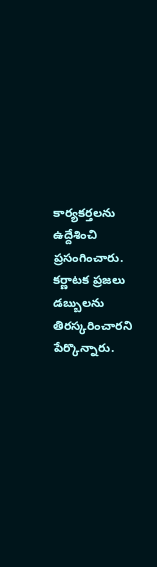కార్య‌క‌ర్త‌ల‌ను ఉద్దేశించి ప్ర‌సంగించారు. క‌ర్ణాట‌క ప్ర‌జ‌లు డ‌బ్బుల‌ను తిర‌స్క‌రించార‌ని పేర్కొన్నారు.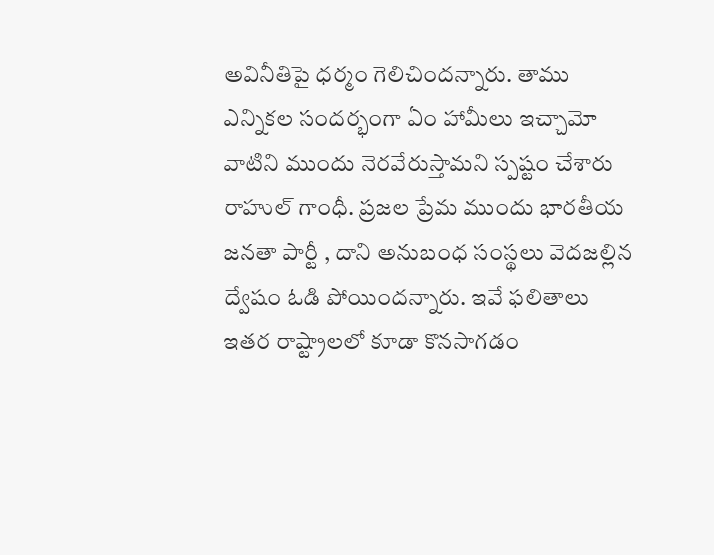అవినీతిపై ధ‌ర్మం గెలిచింద‌న్నారు. తాము ఎన్నిక‌ల సంద‌ర్భంగా ఏం హామీలు ఇచ్చామో వాటిని ముందు నెర‌వేరుస్తామ‌ని స్ప‌ష్టం చేశారు రాహుల్ గాంధీ. ప్ర‌జ‌ల ప్రేమ ముందు భార‌తీయ జ‌న‌తా పార్టీ , దాని అనుబంధ సంస్థ‌లు వెద‌జ‌ల్లిన ద్వేషం ఓడి పోయింద‌న్నారు. ఇవే ఫ‌లితాలు ఇత‌ర రాష్ట్రాల‌లో కూడా కొన‌సాగ‌డం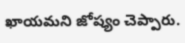ఖాయ‌మ‌ని జోష్యం చెప్పారు.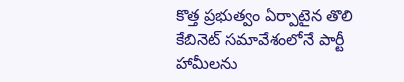కొత్త ప్ర‌భుత్వం ఏర్పాటైన తొలి కేబినెట్ స‌మావేశంలోనే పార్టీ హామీల‌ను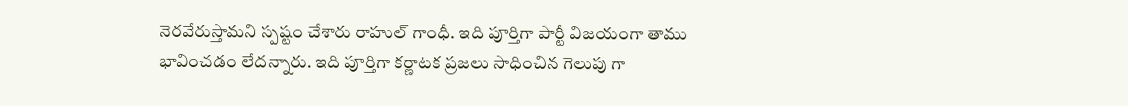నెర‌వేరుస్తామ‌ని స్ప‌ష్టం చేశారు రాహుల్ గాంధీ. ఇది పూర్తిగా పార్టీ విజ‌యంగా తాము భావించ‌డం లేద‌న్నారు. ఇది పూర్తిగా క‌ర్ణాట‌క ప్ర‌జ‌లు సాధించిన గెలుపు గా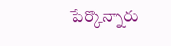పేర్కొన్నారు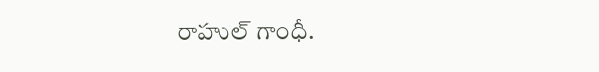రాహుల్ గాంధీ.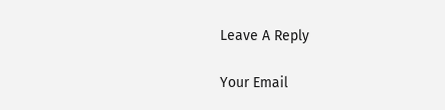Leave A Reply

Your Email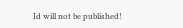Id will not be published!